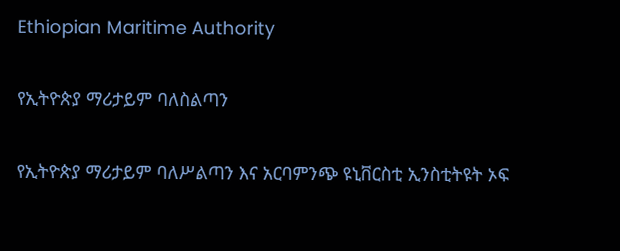Ethiopian Maritime Authority

የኢትዮጵያ ማሪታይም ባለስልጣን

የኢትዮጵያ ማሪታይም ባለሥልጣን እና አርባምንጭ ዩኒቨርስቲ ኢንስቲትዩት ኦፍ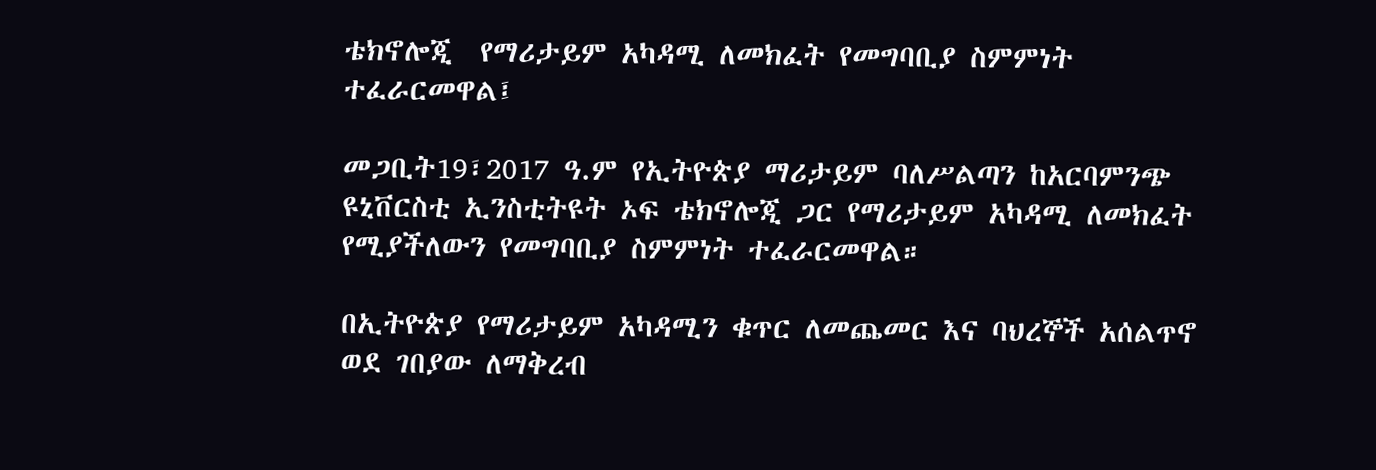ቴክኖሎጂ  የማሪታይም አካዳሚ ለመክፈት የመግባቢያ ስምምነት ተፈራርመዋል፤

መጋቢት19፣2017 ዓ.ም የኢትዮጵያ ማሪታይም ባለሥልጣን ከአርባምንጭ ዩኒቨርስቲ ኢንስቲትዩት ኦፍ ቴክኖሎጂ ጋር የማሪታይም አካዳሚ ለመክፈት የሚያችለውን የመግባቢያ ስምምነት ተፈራርመዋል።

በኢትዮጵያ የማሪታይም አካዳሚን ቁጥር ለመጨመር እና ባህረኞች አሰልጥኖ ወደ ገበያው ለማቅረብ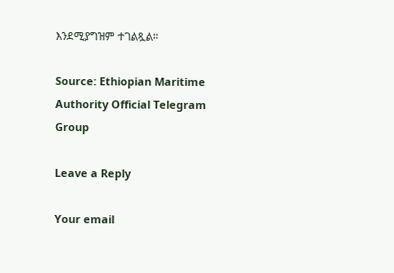እንደሚያግዝም ተገልጿል።

Source: Ethiopian Maritime Authority Official Telegram Group

Leave a Reply

Your email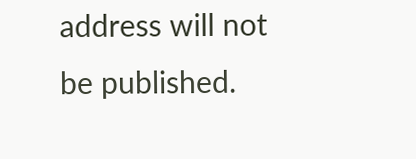address will not be published.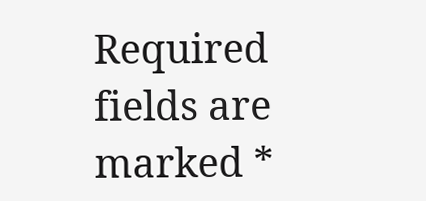Required fields are marked *